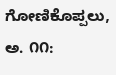ಗೋಣಿಕೊಪ್ಪಲು, ಅ. ೧೧: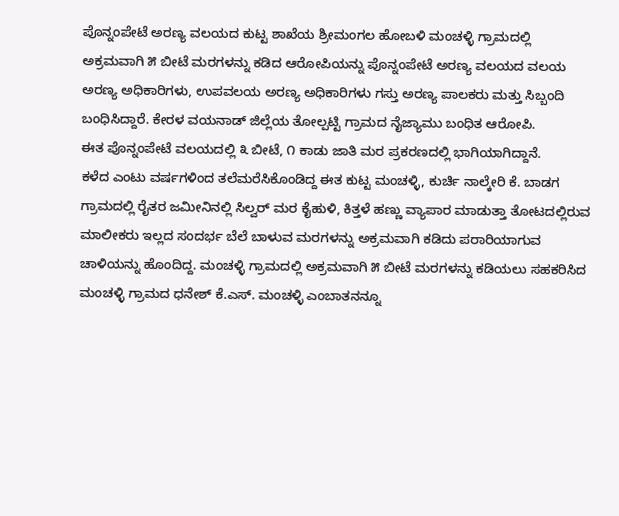ಪೊನ್ನಂಪೇಟೆ ಅರಣ್ಯ ವಲಯದ ಕುಟ್ಟ ಶಾಖೆಯ ಶ್ರೀಮಂಗಲ ಹೋಬಳಿ ಮಂಚಳ್ಳಿ ಗ್ರಾಮದಲ್ಲಿ ಅಕ್ರಮವಾಗಿ ೫ ಬೀಟೆ ಮರಗಳನ್ನು ಕಡಿದ ಆರೋಪಿಯನ್ನು ಪೊನ್ನಂಪೇಟೆ ಅರಣ್ಯ ವಲಯದ ವಲಯ ಅರಣ್ಯ ಅಧಿಕಾರಿಗಳು, ಉಪವಲಯ ಅರಣ್ಯ ಅಧಿಕಾರಿಗಳು ಗಸ್ತು ಅರಣ್ಯ ಪಾಲಕರು ಮತ್ತು ಸಿಬ್ಬಂದಿ ಬಂಧಿಸಿದ್ದಾರೆ. ಕೇರಳ ವಯನಾಡ್ ಜಿಲ್ಲೆಯ ತೋಲ್ಪಟ್ಟಿ ಗ್ರಾಮದ ನೈಜ್ಯಾಮು ಬಂಧಿತ ಆರೋಪಿ.
ಈತ ಪೊನ್ನಂಪೇಟೆ ವಲಯದಲ್ಲಿ ೩ ಬೀಟೆ, ೧ ಕಾಡು ಜಾತಿ ಮರ ಪ್ರಕರಣದಲ್ಲಿ ಭಾಗಿಯಾಗಿದ್ದಾನೆ.
ಕಳೆದ ಎಂಟು ವರ್ಷಗಳಿಂದ ತಲೆಮರೆಸಿಕೊಂಡಿದ್ದ ಈತ ಕುಟ್ಟ ಮಂಚಳ್ಳಿ, ಕುರ್ಚಿ ನಾಲ್ಕೇರಿ ಕೆ. ಬಾಡಗ ಗ್ರಾಮದಲ್ಲಿ ರೈತರ ಜಮೀನಿನಲ್ಲಿ ಸಿಲ್ವರ್ ಮರ ಕೈಹುಳಿ, ಕಿತ್ತಳೆ ಹಣ್ಣು ವ್ಯಾಪಾರ ಮಾಡುತ್ತಾ ತೋಟದಲ್ಲಿರುವ ಮಾಲೀಕರು ಇಲ್ಲದ ಸಂದರ್ಭ ಬೆಲೆ ಬಾಳುವ ಮರಗಳನ್ನು ಅಕ್ರಮವಾಗಿ ಕಡಿದು ಪರಾರಿಯಾಗುವ ಚಾಳಿಯನ್ನು ಹೊಂದಿದ್ದ. ಮಂಚಳ್ಳಿ ಗ್ರಾಮದಲ್ಲಿ ಅಕ್ರಮವಾಗಿ ೫ ಬೀಟೆ ಮರಗಳನ್ನು ಕಡಿಯಲು ಸಹಕರಿಸಿದ ಮಂಚಳ್ಳಿ ಗ್ರಾಮದ ಧನೇಶ್ ಕೆ.ಎಸ್. ಮಂಚಳ್ಳಿ ಎಂಬಾತನನ್ನೂ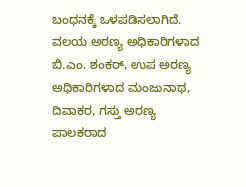ಬಂಧನಕ್ಕೆ ಒಳಪಡಿಸಲಾಗಿದೆ.
ವಲಯ ಅರಣ್ಯ ಅಧಿಕಾರಿಗಳಾದ ಬಿ.ಎಂ. ಶಂಕರ್, ಉಪ ಅರಣ್ಯ ಅಧಿಕಾರಿಗಳಾದ ಮಂಜುನಾಥ, ದಿವಾಕರ, ಗಸ್ತು ಅರಣ್ಯ ಪಾಲಕರಾದ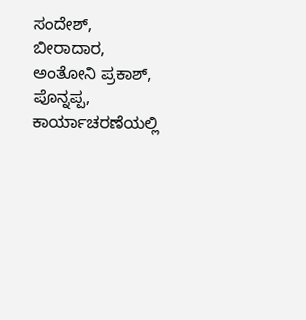ಸಂದೇಶ್, ಬೀರಾದಾರ, ಅಂತೋನಿ ಪ್ರಕಾಶ್, ಪೊನ್ನಪ್ಪ, ಕಾರ್ಯಾಚರಣೆಯಲ್ಲಿ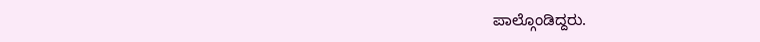ಪಾಲ್ಗೊಂಡಿದ್ದರು.